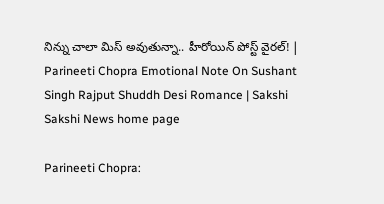నిన్ను చాలా మిస్‌ అవుతున్నా.. హీరోయిన్‌ పోస్ట్ వైరల్! | Parineeti Chopra Emotional Note On Sushant Singh Rajput Shuddh Desi Romance | Sakshi
Sakshi News home page

Parineeti Chopra: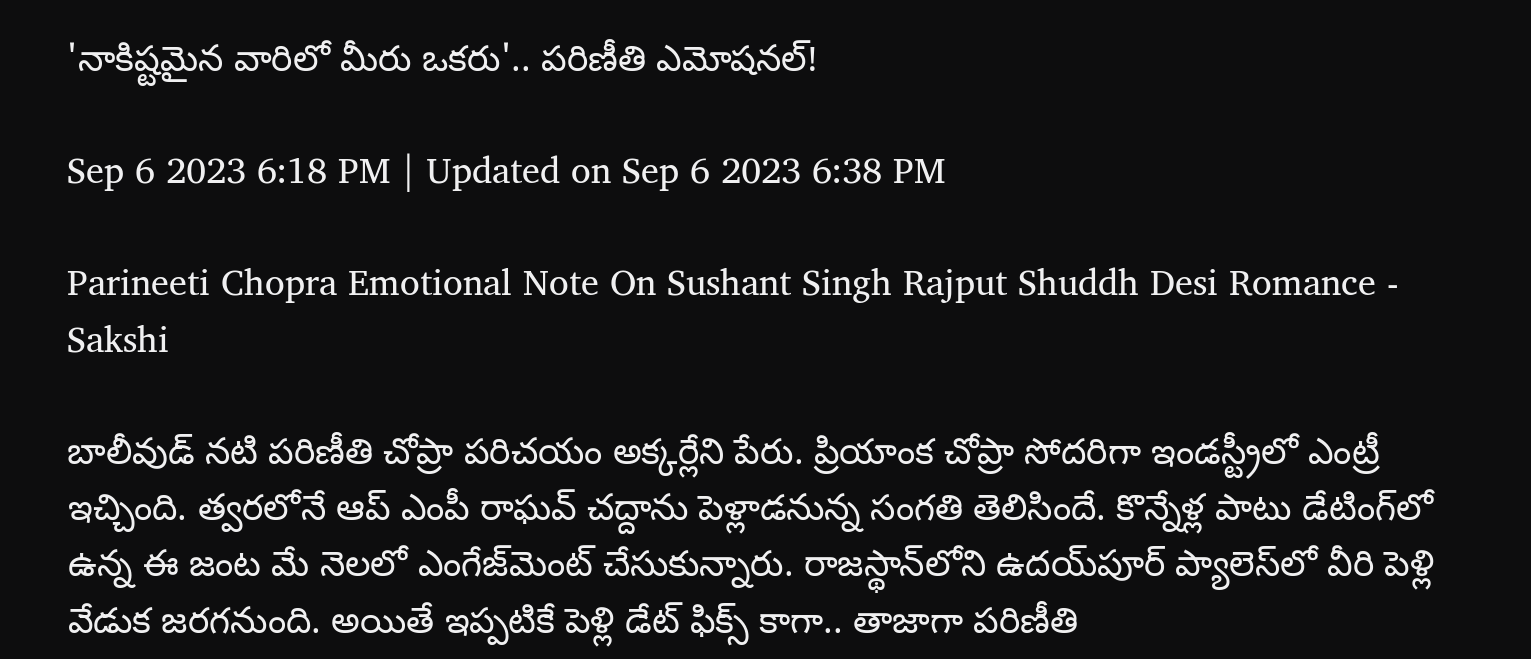'నాకిష్టమైన వారిలో మీరు ఒకరు'.. పరిణీతి ఎమోషనల్!

Sep 6 2023 6:18 PM | Updated on Sep 6 2023 6:38 PM

Parineeti Chopra Emotional Note On Sushant Singh Rajput Shuddh Desi Romance - Sakshi

బాలీవుడ్ నటి పరిణీతి చోప్రా పరిచయం అక్కర్లేని పేరు. ప్రియాంక చోప్రా సోదరిగా ఇండస్ట్రీలో ఎంట్రీ ఇచ్చింది. త్వరలోనే ఆప్ ఎంపీ రాఘవ్‌ చద్దాను పెళ్లాడనున్న సంగతి తెలిసిందే. కొన్నేళ్ల పాటు డేటింగ్‌లో ఉన్న ఈ జంట మే నెలలో ఎంగేజ్‌మెంట్‌ చేసుకున్నారు. రాజస్థాన్‌లోని ఉదయ్‌పూర్‌ ప్యాలెస్‌లో వీరి పెళ్లి వేడుక జరగనుంది. అయితే ఇప్పటికే పెళ్లి డేట్‌ ఫిక్స్ కాగా.. తాజాగా పరిణీతి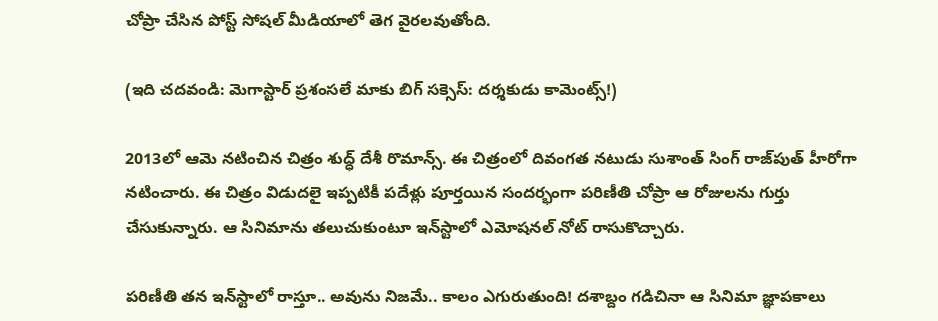చోప్రా చేసిన పోస్ట్ సోషల్ మీడియాలో తెగ వైరలవుతోంది.

(ఇది చదవండి: మెగాస్టార్ ప్రశంసలే మాకు బిగ్ సక్సెస్: దర్శకుడు కామెంట్స్!)

2013లో ఆమె నటించిన చిత్రం శుద్ధ్ దేశీ రొమాన్స్. ఈ చిత్రంలో దివంగత నటుడు సుశాంత్ సింగ్‌ రాజ్‌పుత్‌ హీరోగా నటించారు. ఈ చిత్రం విడుదలై ఇప్పటికీ పదేళ్లు పూర్తయిన సందర్భంగా పరిణీతి చోప్రా ఆ రోజులను గుర్తు చేసుకున్నారు. ఆ సినిమాను తలుచుకుంటూ ఇన్‌స్టాలో ఎమోషనల్ నోట్ రాసుకొచ్చారు.

పరిణీతి తన ఇన్‌స్టాలో రాస్తూ.. అవును నిజమే.. కాలం ఎగురుతుంది! దశాబ్దం గడిచినా ఆ సినిమా జ్ఞాపకాలు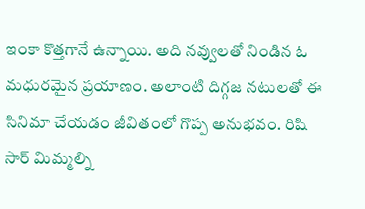ఇంకా కొత్తగానే ఉన్నాయి. అది నవ్వులతో నిండిన ఓ మధురమైన ప్రయాణం. అలాంటి దిగ్గజ నటులతో ఈ సినిమా చేయడం జీవితంలో గొప్ప అనుభవం. రిషి సార్ మిమ్మల్ని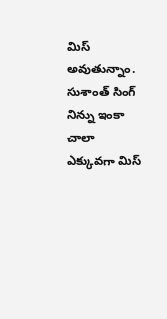మిస్ అవుతున్నాం. సుశాంత్ సింగ్ నిన్ను ఇంకా చాలా ఎక్కువగా మిస్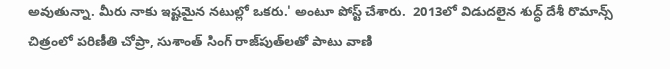అవుతున్నా. మీరు నాకు ఇష్టమైన నటుల్లో ఒకరు.' అంటూ పోస్ట్ చేశారు.  2013లో విడుదలైన శుద్ధ్ దేశీ రొమాన్స్  చిత్రంలో పరిణీతి చోప్రా, సుశాంత్ సింగ్ రాజ్‌పుత్‌లతో పాటు వాణి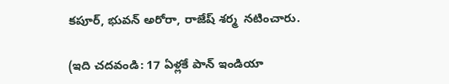కపూర్, భువన్ అరోరా, రాజేష్ శర్మ  నటించారు.

(ఇది చదవండి: 17 ఏళ్లకే పాన్ ఇండియా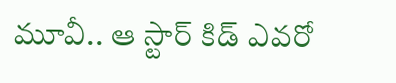మూవీ.. ఆ స్టార్ కిడ్ ఎవరో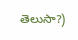తెలుసా?)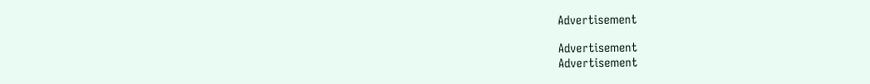Advertisement

Advertisement
Advertisement